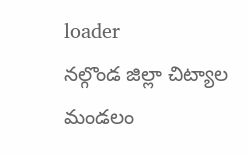loader
నల్గొండ జిల్లా చిట్యాల మండలం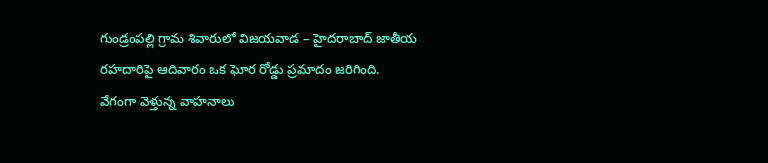గుండ్రంపల్లి గ్రామ శివారులో విజయవాడ – హైదరాబాద్ జాతీయ రహదారిపై ఆదివారం ఒక ఘోర రోడ్డు ప్రమాదం జరిగింది. వేగంగా వెళ్తున్న వాహనాలు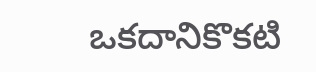ఒకదానికొకటి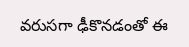వరుసగా ఢీకొనడంతో ఈ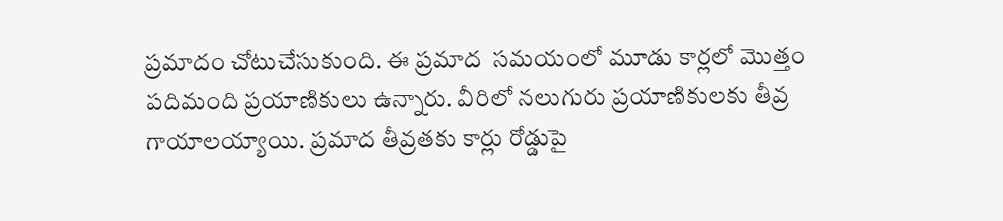ప్రమాదం చోటుచేసుకుంది. ఈ ప్రమాద  సమయంలో మూడు కార్లలో మొత్తం పదిమంది ప్రయాణికులు ఉన్నారు. వీరిలో నలుగురు ప్రయాణికులకు తీవ్ర గాయాలయ్యాయి. ప్రమాద తీవ్రతకు కార్లు రోడ్డుపై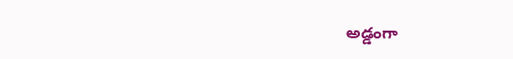అడ్డంగా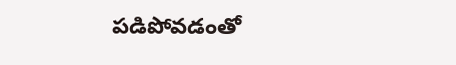పడిపోవడంతో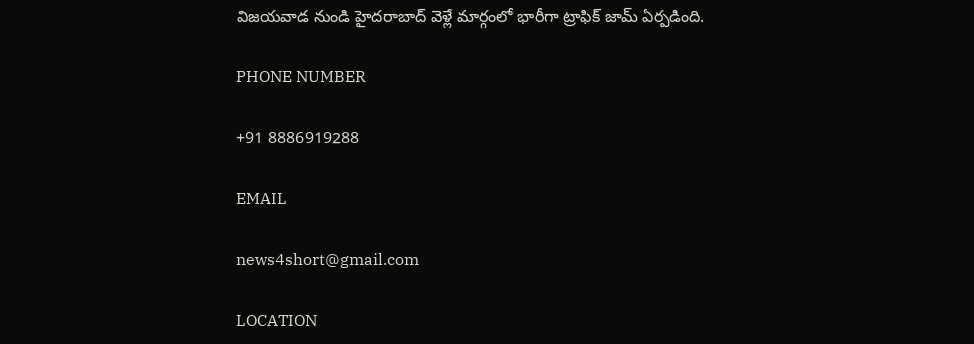విజయవాడ నుండి హైదరాబాద్ వెళ్లే మార్గంలో భారీగా ట్రాఫిక్ జామ్ ఏర్పడింది.

PHONE NUMBER

+91 8886919288

EMAIL

news4short@gmail.com

LOCATION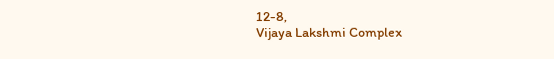12-8,
Vijaya Lakshmi Complex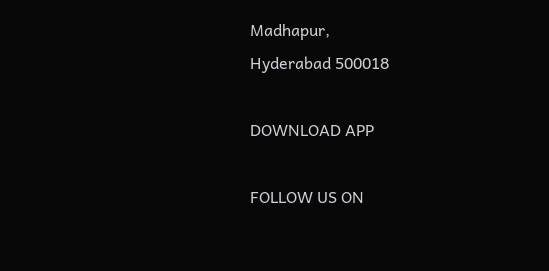Madhapur,
Hyderabad 500018

DOWNLOAD APP

FOLLOW US ON